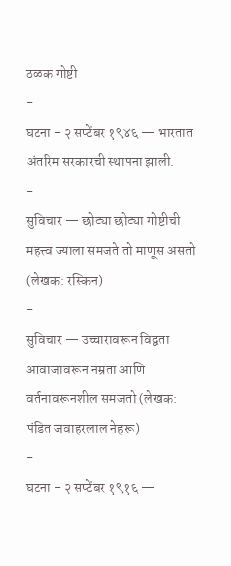ठळक गोष्टी
-
घटना - २ सप्टेंबर १९४६ — भारतात अंतरिम सरकारची स्थापना झाली.
-
सुविचार — छोट्या छोट्या गोष्टीची महत्त्व ज्याला समजते तो माणूस असतो (लेखक: रस्किन)
-
सुविचार — उच्चारावरून विद्वता आवाजावरून नम्रता आणि वर्तनावरूनशील समजतो (लेखक: पंडित जवाहरलाल नेहरू)
-
घटना - २ सप्टेंबर १९१६ —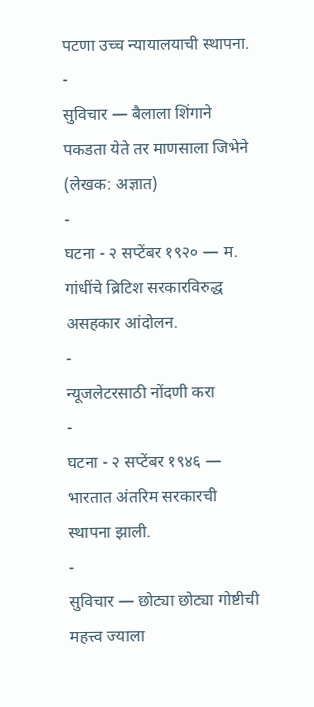पटणा उच्च न्यायालयाची स्थापना.
-
सुविचार — बैलाला शिंगाने पकडता येते तर माणसाला जिभेने (लेखक: अज्ञात)
-
घटना - २ सप्टेंबर १९२० — म. गांधींचे ब्रिटिश सरकारविरुद्ध असहकार आंदोलन.
-
न्यूजलेटरसाठी नोंदणी करा
-
घटना - २ सप्टेंबर १९४६ — भारतात अंतरिम सरकारची स्थापना झाली.
-
सुविचार — छोट्या छोट्या गोष्टीची महत्त्व ज्याला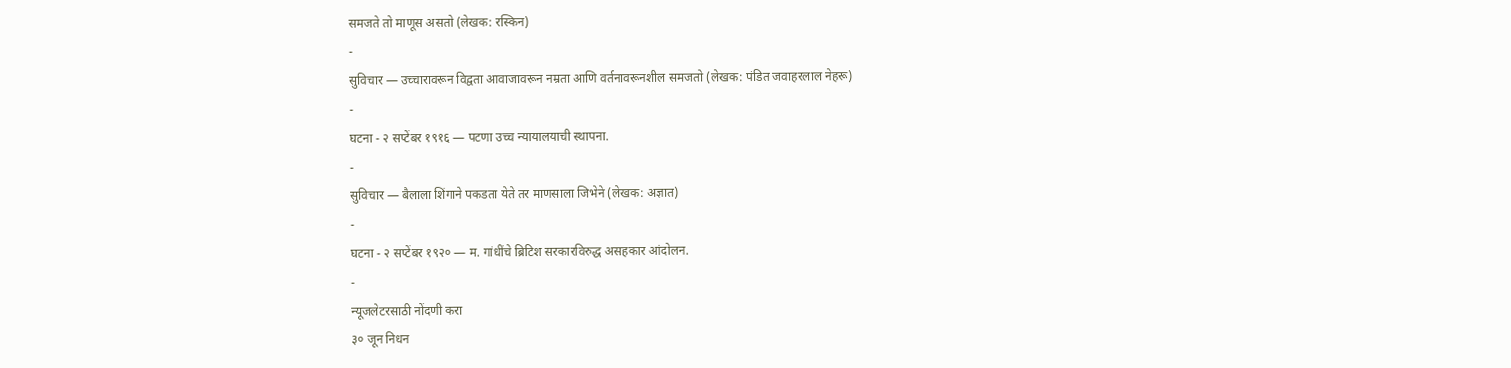समजते तो माणूस असतो (लेखक: रस्किन)
-
सुविचार — उच्चारावरून विद्वता आवाजावरून नम्रता आणि वर्तनावरूनशील समजतो (लेखक: पंडित जवाहरलाल नेहरू)
-
घटना - २ सप्टेंबर १९१६ — पटणा उच्च न्यायालयाची स्थापना.
-
सुविचार — बैलाला शिंगाने पकडता येते तर माणसाला जिभेने (लेखक: अज्ञात)
-
घटना - २ सप्टेंबर १९२० — म. गांधींचे ब्रिटिश सरकारविरुद्ध असहकार आंदोलन.
-
न्यूजलेटरसाठी नोंदणी करा
३० जून निधन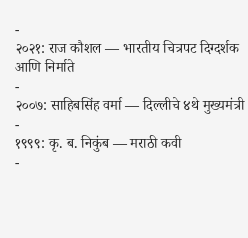-
२०२१: राज कौशल — भारतीय चित्रपट दिग्दर्शक आणि निर्माते
-
२००७: साहिबसिंह वर्मा — दिल्लीचे ४थे मुख्यमंत्री
-
१९९९: कृ. ब. निकुंब — मराठी कवी
-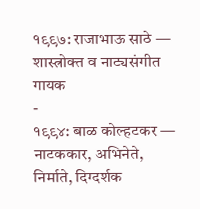१९९७: राजाभाऊ साठे — शास्त्रोक्त व नाट्यसंगीत गायक
-
१९९४: बाळ कोल्हटकर — नाटककार, अभिनेते, निर्माते, दिग्दर्शक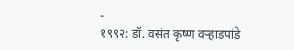-
१९९२: डॉ. वसंत कृष्ण वऱ्हाडपांडे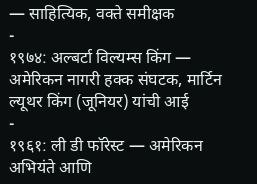— साहित्यिक, वक्ते समीक्षक
-
१९७४: अल्बर्टा विल्यम्स किंग — अमेरिकन नागरी हक्क संघटक, मार्टिन ल्यूथर किंग (जूनियर) यांची आई
-
१९६१: ली डी फॉरेस्ट — अमेरिकन अभियंते आणि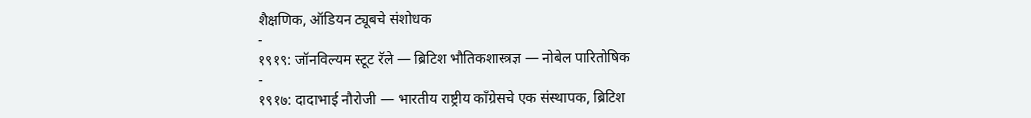शैक्षणिक, ऑडियन ट्यूबचे संशोधक
-
१९१९: जॉनविल्यम स्टूट रॅले — ब्रिटिश भौतिकशास्त्रज्ञ — नोबेल पारितोषिक
-
१९१७: दादाभाई नौरोजी — भारतीय राष्ट्रीय काँग्रेसचे एक संस्थापक, ब्रिटिश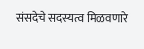संसदेचे सदस्यत्व मिळवणारे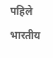पहिले भारतीय